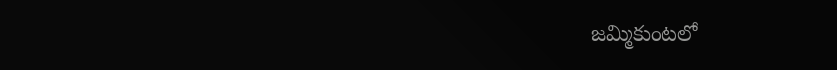జమ్మికుంటలో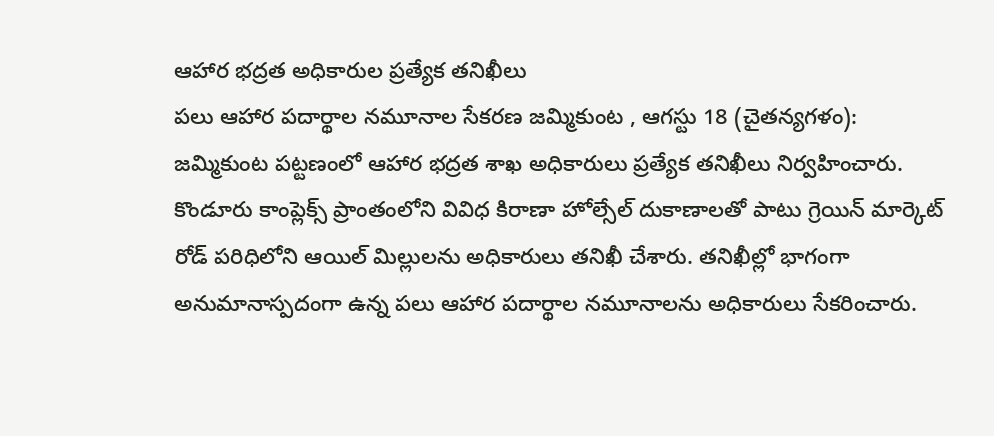ఆహార భద్రత అధికారుల ప్రత్యేక తనిఖీలు
పలు ఆహార పదార్థాల నమూనాల సేకరణ జమ్మికుంట , ఆగస్టు 18 (చైతన్యగళం): జమ్మికుంట పట్టణంలో ఆహార భద్రత శాఖ అధికారులు ప్రత్యేక తనిఖీలు నిర్వహించారు. కొండూరు కాంప్లెక్స్ ప్రాంతంలోని వివిధ కిరాణా హోల్సేల్ దుకాణాలతో పాటు గ్రెయిన్ మార్కెట్ రోడ్ పరిధిలోని ఆయిల్ మిల్లులను అధికారులు తనిఖీ చేశారు. తనిఖీల్లో భాగంగా అనుమానాస్పదంగా ఉన్న పలు ఆహార పదార్థాల నమూనాలను అధికారులు సేకరించారు.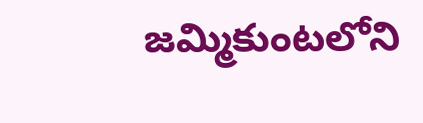జమ్మికుంటలోని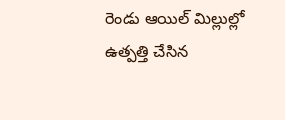రెండు ఆయిల్ మిల్లుల్లో ఉత్పత్తి చేసిన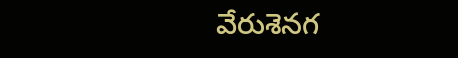వేరుశెనగ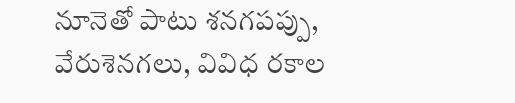నూనెతో పాటు శనగపప్పు, వేరుశెనగలు, వివిధ రకాల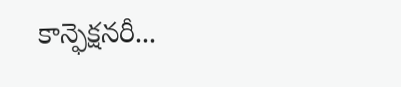కాన్ఫెక్షనరీ...